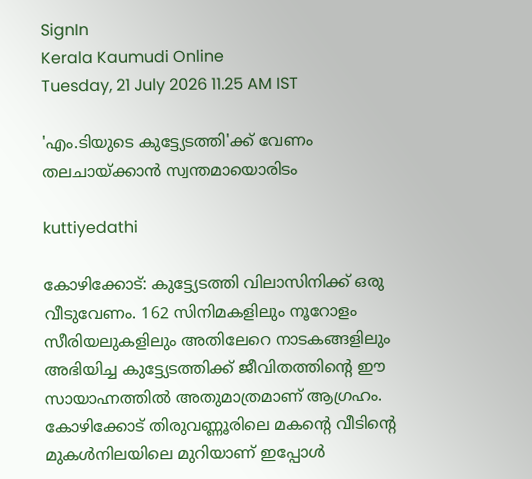SignIn
Kerala Kaumudi Online
Tuesday, 21 July 2026 11.25 AM IST

'എം.ടിയുടെ കുട്ട്യേടത്തി'ക്ക് വേണം  തലചായ്ക്കാൻ സ്വന്തമായൊരിടം

kuttiyedathi

കോഴിക്കോട്: കുട്ട്യേടത്തി വിലാസിനിക്ക് ഒരു വീടുവേണം. 162 സിനിമകളിലും നൂറോളം സീരിയലുകളിലും അതിലേറെ നാടകങ്ങളിലും അഭിയിച്ച കുട്ട്യേടത്തിക്ക് ജീവിതത്തിന്റെ ഈ സായാഹ്നത്തിൽ അതുമാത്രമാണ് ആഗ്രഹം. കോഴിക്കോട് തിരുവണ്ണൂരിലെ മകന്റെ വീടിന്റെ മുകൾനിലയിലെ മുറിയാണ് ഇപ്പോൾ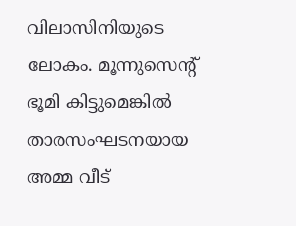വിലാസിനിയുടെ ലോകം. മൂന്നുസെന്റ് ഭൂമി കിട്ടുമെങ്കിൽ താരസംഘടനയായ അമ്മ വീട്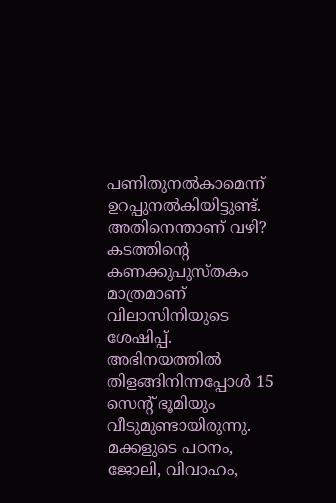പണിതുനൽകാമെന്ന് ഉറപ്പുനൽകിയിട്ടുണ്ട്. അതിനെന്താണ് വഴി? കടത്തിന്റെ കണക്കുപുസ്തകം മാത്രമാണ് വിലാസിനിയുടെ ശേഷിപ്പ്. അഭിനയത്തിൽ തിളങ്ങിനിന്നപ്പോൾ 15 സെന്റ് ഭൂമിയും വീടുമുണ്ടായിരുന്നു. മക്കളുടെ പഠനം, ജോലി, വിവാഹം,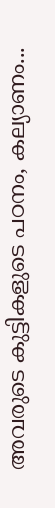അവരുടെ കുട്ടികളുടെ പഠനം, കല്യാണം...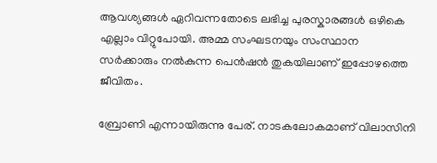ആവശ്യങ്ങൾ ഏറിവന്നതോടെ ലഭിച്ച പുരസ്കാരങ്ങൾ ഒഴികെ എല്ലാം വിറ്റുപോയി. അമ്മ സംഘടനയും സംസ്ഥാന സർക്കാരും നൽകുന്ന പെൻഷൻ തുകയിലാണ് ഇപ്പോഴത്തെ ജീവിതം.

ബ്രോണി എന്നായിരുന്നു പേര്. നാടകലോകമാണ് വിലാസിനി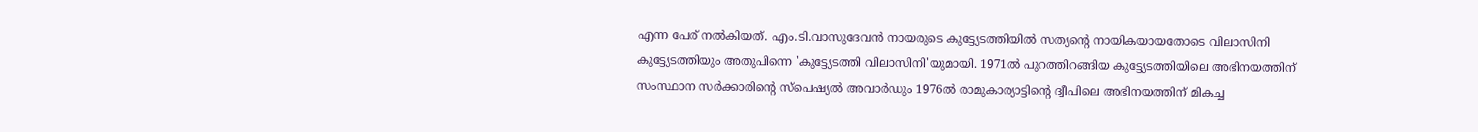എന്ന പേര് നൽകിയത്. എം.ടി.വാസുദേവൻ നായരുടെ കുട്ട്യേടത്തിയിൽ സത്യന്റെ നായികയായതോടെ വിലാസിനി കുട്ട്യേടത്തിയും അതുപിന്നെ 'കുട്ട്യേടത്തി വിലാസിനി'യുമായി. 1971ൽ പുറത്തിറങ്ങിയ കുട്ട്യേടത്തിയിലെ അഭിനയത്തിന് സംസ്ഥാന സർക്കാരിന്റെ സ്‌പെഷ്യൽ അവാർഡും 1976ൽ രാമുകാര്യാട്ടിന്റെ ദ്വീപിലെ അഭിനയത്തിന് മികച്ച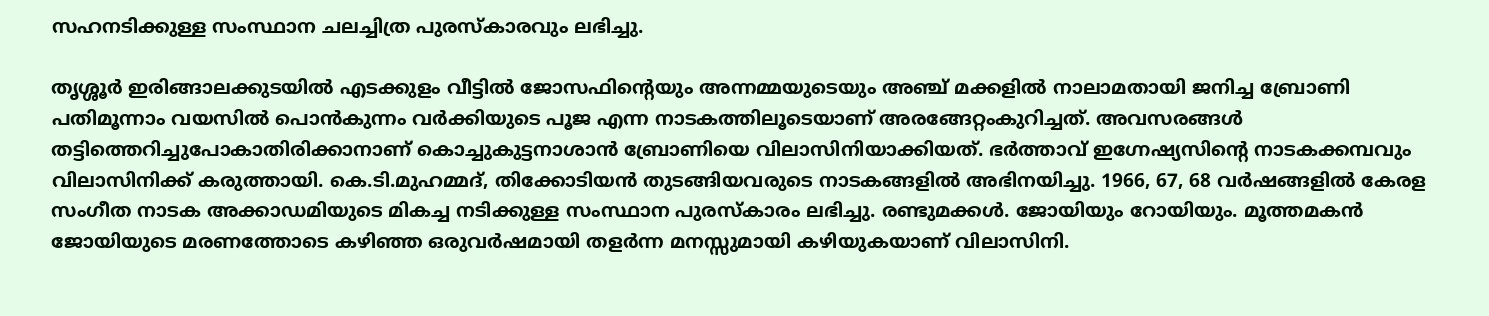സഹനടിക്കുള്ള സംസ്ഥാന ചലച്ചിത്ര പുരസ്‌കാരവും ലഭിച്ചു.

തൃശ്ശൂർ ഇരിങ്ങാലക്കുടയിൽ എടക്കുളം വീട്ടിൽ ജോസഫിന്റെയും അന്നമ്മയുടെയും അഞ്ച് മക്കളിൽ നാലാമതായി ജനിച്ച ബ്രോണി പതിമൂന്നാം വയസിൽ പൊൻകുന്നം വർക്കിയുടെ പൂജ എന്ന നാടകത്തിലൂടെയാണ് അരങ്ങേറ്റംകുറിച്ചത്. അവസരങ്ങൾ തട്ടിത്തെറിച്ചുപോകാതിരിക്കാനാണ് കൊച്ചുകുട്ടനാശാൻ ബ്രോണിയെ വിലാസിനിയാക്കിയത്. ഭർത്താവ് ഇഗ്നേഷ്യസിന്റെ നാടകക്കമ്പവും വിലാസിനിക്ക് കരുത്തായി. കെ.ടി.മുഹമ്മദ്, തിക്കോടിയൻ തുടങ്ങിയവരുടെ നാടകങ്ങളിൽ അഭിനയിച്ചു. 1966, 67, 68 വർഷങ്ങളിൽ കേരള സംഗീത നാടക അക്കാഡമിയുടെ മികച്ച നടിക്കുള്ള സംസ്ഥാന പുരസ്‌കാരം ലഭിച്ചു. രണ്ടുമക്കൾ. ജോയിയും റോയിയും. മൂത്തമകൻ ജോയിയുടെ മരണത്തോടെ കഴിഞ്ഞ ഒരുവർഷമായി തളർന്ന മനസ്സുമായി കഴിയുകയാണ് വിലാസിനി.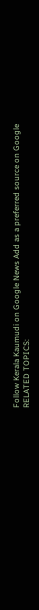Follow Kerala Kaumudi on Google News Add as a preferred source on Google
RELATED TOPICS: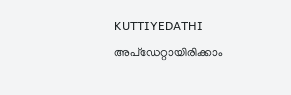KUTTIYEDATHI
അപ്ഡേറ്റായിരിക്കാം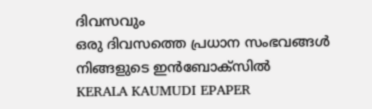ദിവസവും
ഒരു ദിവസത്തെ പ്രധാന സംഭവങ്ങൾ നിങ്ങളുടെ ഇൻബോക്സിൽ
KERALA KAUMUDI EPAPER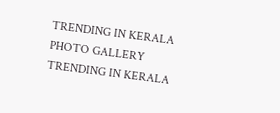TRENDING IN KERALA
PHOTO GALLERY
TRENDING IN KERALA